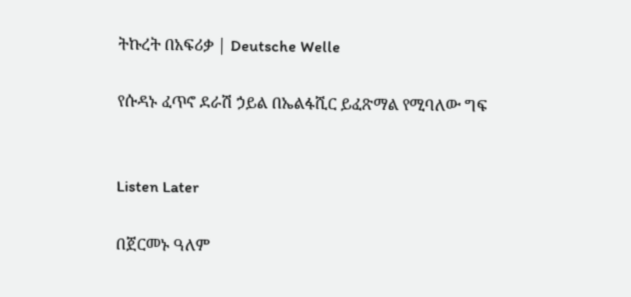ትኩረት በአፍሪቃ | Deutsche Welle

የሱዳኑ ፈጥኖ ደራሽ ኃይል በኤልፋሺር ይፈጽማል የሚባለው ግፍ


Listen Later

በጀርመኑ ዓለም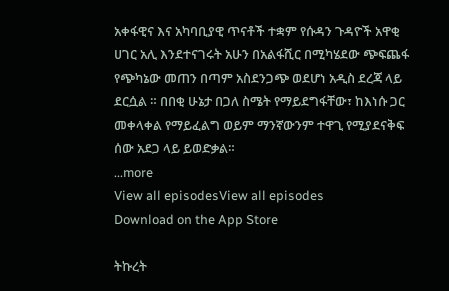አቀፋዊና እና አካባቢያዊ ጥናቶች ተቋም የሱዳን ጉዳዮች አዋቂ ሀገር አሊ እንደተናገሩት አሁን በአልፋሺር በሚካሄደው ጭፍጨፋ የጭካኔው መጠን በጣም አስደንጋጭ ወደሆነ አዲስ ደረጃ ላይ ደርሷል ። በበቂ ሁኔታ በጋለ ስሜት የማይደግፋቸው፣ ከእነሱ ጋር መቀላቀል የማይፈልግ ወይም ማንኛውንም ተዋጊ የሚያደናቅፍ ሰው አደጋ ላይ ይወድቃል።
...more
View all episodesView all episodes
Download on the App Store

ትኩረት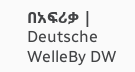በአፍሪቃ | Deutsche WelleBy DW